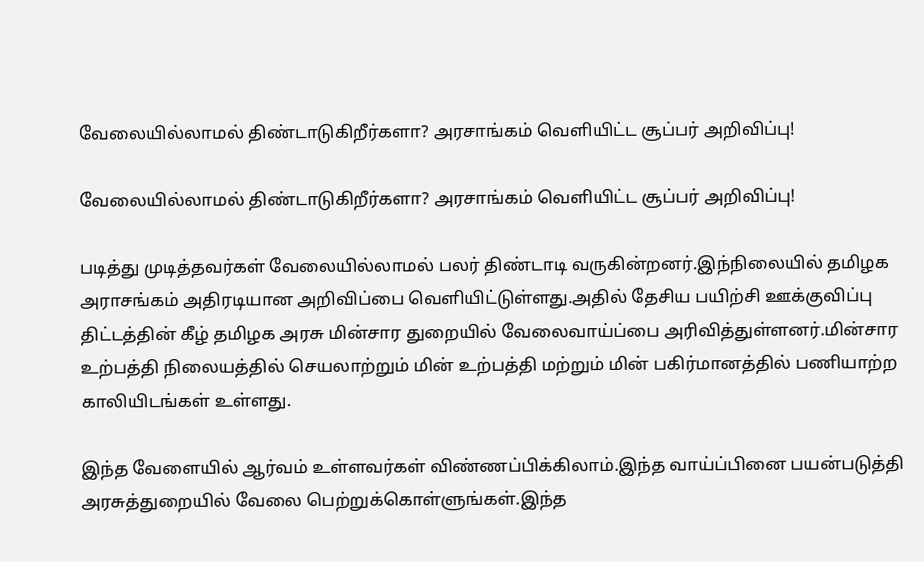வேலையில்லாமல் திண்டாடுகிறீர்களா? அரசாங்கம் வெளியிட்ட சூப்பர் அறிவிப்பு!

வேலையில்லாமல் திண்டாடுகிறீர்களா? அரசாங்கம் வெளியிட்ட சூப்பர் அறிவிப்பு!

படித்து முடித்தவர்கள் வேலையில்லாமல் பலர் திண்டாடி வருகின்றனர்.இந்நிலையில் தமிழக அராசங்கம் அதிரடியான அறிவிப்பை வெளியிட்டுள்ளது.அதில் தேசிய பயிற்சி ஊக்குவிப்பு திட்டத்தின் கீழ் தமிழக அரசு மின்சார துறையில் வேலைவாய்ப்பை அரிவித்துள்ளனர்.மின்சார உற்பத்தி நிலையத்தில் செயலாற்றும் மின் உற்பத்தி மற்றும் மின் பகிர்மானத்தில் பணியாற்ற காலியிடங்கள் உள்ளது.

இந்த வேளையில் ஆர்வம் உள்ளவர்கள் விண்ணப்பிக்கிலாம்.இந்த வாய்ப்பினை பயன்படுத்தி  அரசுத்துறையில் வேலை பெற்றுக்கொள்ளுங்கள்.இந்த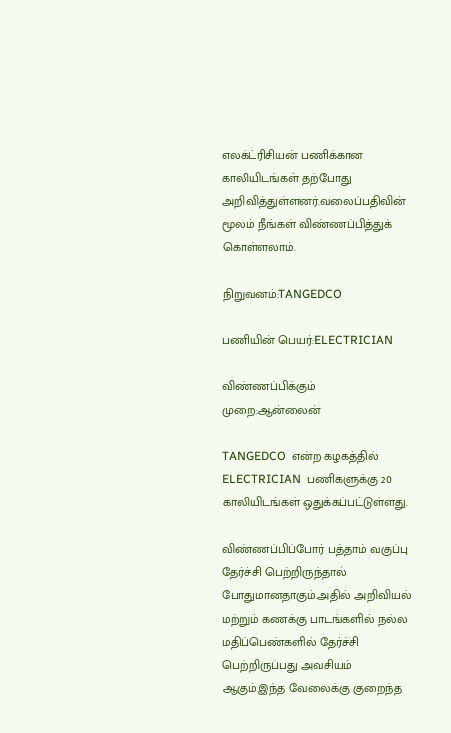எலக்ட்ரிசியன் பணிக்கான காலியிடங்கள் தற்போது அறிவித்துள்ளனர்.வலைப்பதிவின் மூலம் நீங்கள் விண்ணப்பித்துக் கொள்ளலாம்.

நிறுவனம்:TANGEDCO

பணியின் பெயர்:ELECTRICIAN

விண்ணப்பிக்கும் முறை:ஆன்லைன்

TANGEDCO  என்ற கழகத்தில் ELECTRICIAN  பணிகளுக்கு 20 காலியிடங்கள் ஒதுக்கப்பட்டுள்ளது.

விண்ணப்பிப்போர் பத்தாம் வகுப்பு தேர்ச்சி பெற்றிருந்தால் போதுமானதாகும்.அதில் அறிவியல் மற்றும் கணக்கு பாடங்களில் நல்ல மதிப்பெண்களில் தேர்ச்சி பெற்றிருப்பது அவசியம் ஆகும்.இந்த வேலைக்கு குறைந்த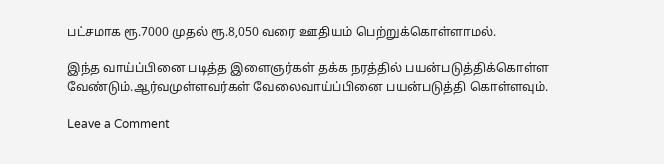பட்சமாக ரூ.7000 முதல் ரூ.8,050 வரை ஊதியம் பெற்றுக்கொள்ளாமல்.

இந்த வாய்ப்பினை படித்த இளைஞர்கள் தக்க நரத்தில் பயன்படுத்திக்கொள்ள வேண்டும்.ஆர்வமுள்ளவர்கள் வேலைவாய்ப்பினை பயன்படுத்தி கொள்ளவும்.

Leave a Comment